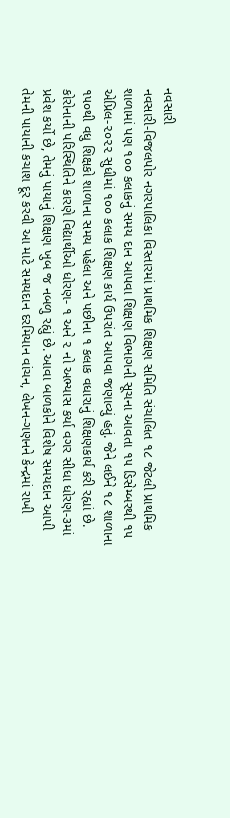નવસારી
નવસારી-વિજલપોર નગરપાલિકા વિસ્તારમાં પ્રાથમિક શિક્ષણ સમિતિ સંચાલિત ૧૮ જેટલી પ્રાથમિક શાળામાં પણ ૧૦૦ કલાકનું સમય દાન આપવા શિક્ષણ વિભાગની સૂચના આવતા ૧૫ ડિસેમ્બરથી ૧૫ એપ્રિલ-૨૦૨૨ સુધીમાં ૧૦૦ કલાક શિક્ષણ કાર્ય ઉપરાંત આપવા જણાવ્યું હતું. જેને લઈને ૧૮ શાળાના ૧૫૦થી વધુ શિક્ષકો શાળાના સમય પહેલા અને પછીના ૧ કલાક વધારાનું શિક્ષણકાર્ય કરી રહ્યાં છે. કોરોનાની પરિસ્થિતિને કારણે વિદ્યાર્થીઓ ધોરણ- ૧ અને ૨ નો અભ્યાસ કર્યા વગર સીધા ધોરણ-૩માં પ્રવેશ કર્યો છે, તેમનું પાયાનું શિક્ષણ ખુબ જ નબળુ રહ્યું છે. આવા બાળકોને વિશેષ સમયદાન આપી તેમની પાયાની કચાશ દૂર કરવી આ માટે સમયદાન દરમિયાન વાંચન, લેખન-ગણનને કેન્દ્રમાં રાખી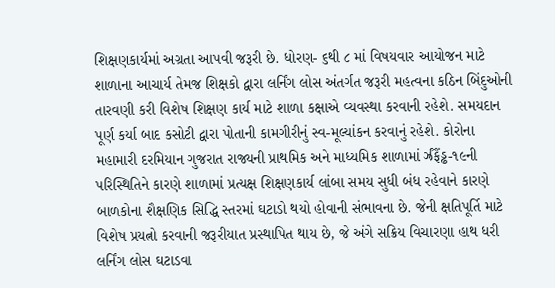શિક્ષણકાર્યમાં અગ્રતા આપવી જરૂરી છે. ધોરણ- ૬થી ૮ માં વિષયવાર આયોજન માટે શાળાના આચાર્ય તેમજ શિક્ષકો દ્વારા લર્નિંગ લોસ અંતર્ગત જરૂરી મહત્વના કઠિન બિંદુઓની તારવણી કરી વિશેષ શિક્ષણ કાર્ય માટે શાળા કક્ષાએ વ્યવસ્થા કરવાની રહેશે. સમયદાન પૂર્ણ કર્યા બાદ કસોટી દ્વારા પોતાની કામગીરીનું સ્વ-મૂલ્યાંકન કરવાનું રહેશે. કોરોના મહામારી દરમિયાન ગુજરાત રાજ્યની પ્રાથમિક અને માધ્યમિક શાળામાં ર્ઝ્રંફૈંડ્ઢ-૧૯ની પરિસ્થિતિને કારણે શાળામાં પ્રત્યક્ષ શિક્ષણકાર્ય લાંબા સમય સુધી બંધ રહેવાને કારણે બાળકોના શૈક્ષણિક સિદ્ધિ સ્તરમાં ઘટાડો થયો હોવાની સંભાવના છે. જેની ક્ષતિપૂર્તિ માટે વિશેષ પ્રયત્નો કરવાની જરૂરીયાત પ્રસ્થાપિત થાય છે, જે અંગે સક્રિય વિચારણા હાથ ધરી લર્નિંગ લોસ ઘટાડવા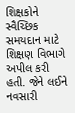શિક્ષકોને સ્વૈચ્છિક સમયદાન માટે શિક્ષણ વિભાગે અપીલ કરી હતી. જેને લઈને નવસારી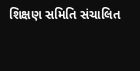શિક્ષણ સમિતિ સંચાલિત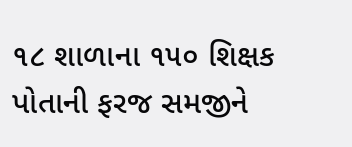૧૮ શાળાના ૧૫૦ શિક્ષક પોતાની ફરજ સમજીને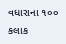વધારાના ૧૦૦ કલાક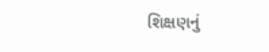શિક્ષણનું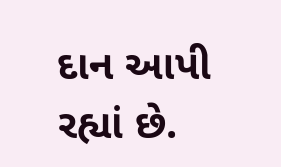દાન આપી રહ્યાં છે.